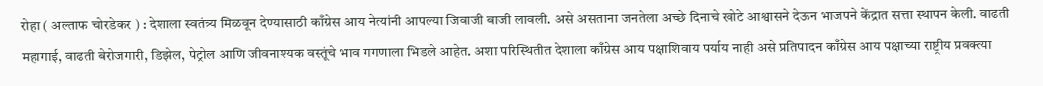रोहा ( अल्ताफ चोरडेकर ) : देशाला स्वतंत्र्य मिळवून देण्यासाठी काँग्रेस आय नेत्यांनी आपल्या जिवाजी बाजी लावली. असे असताना जनतेला अच्छे दिनाचे खोटे आश्वासने देऊन भाजपने केंद्रात सत्ता स्थापन केली. वाढती महागाई, वाढती बेरोजगारी, डिझेल, पेट्रोल आणि जीवनाश्यक वस्तूंचे भाव गगणाला भिडले आहेत. अशा परिस्थितीत देशाला काँग्रेस आय पक्षाशिवाय पर्याय नाही असे प्रतिपादन काँग्रेस आय पक्षाच्या राष्ट्रीय प्रवक्त्या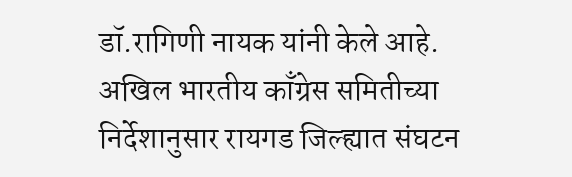डॉ.रागिणी नायक यांनी केले आहे.
अखिल भारतीय काँग्रेस समितीच्या निर्देशानुसार रायगड जिल्ह्यात संघटन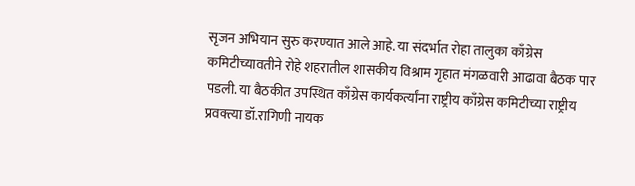सृजन अभियान सुरु करण्यात आले आहे. या संदर्भात रोहा तालुका काँग्रेस कमिटीच्यावतीने रोहे शहरातील शासकीय विश्राम गृहात मंगळवारी आढावा बैठक पार पडली. या बैठकीत उपस्थित काँग्रेस कार्यकर्त्यांना राष्ट्रीय काँग्रेस कमिटीच्या राष्ट्रीय प्रवक्त्या डॉ.रागिणी नायक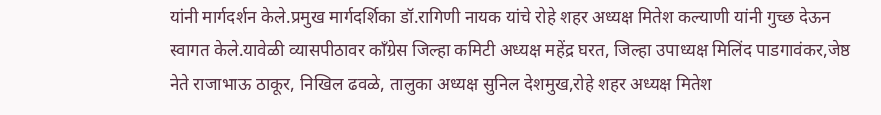यांनी मार्गदर्शन केले.प्रमुख मार्गदर्शिका डॉ.रागिणी नायक यांचे रोहे शहर अध्यक्ष मितेश कल्याणी यांनी गुच्छ देऊन स्वागत केले.यावेळी व्यासपीठावर काँग्रेस जिल्हा कमिटी अध्यक्ष महेंद्र घरत, जिल्हा उपाध्यक्ष मिलिंद पाडगावंकर,जेष्ठ नेते राजाभाऊ ठाकूर, निखिल ढवळे, तालुका अध्यक्ष सुनिल देशमुख,रोहे शहर अध्यक्ष मितेश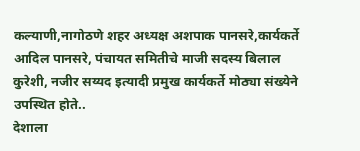कल्याणी,नागोठणे शहर अध्यक्ष अशपाक पानसरे,कार्यकर्ते आदिल पानसरे, पंचायत समितीचे माजी सदस्य बिलाल कुरेशी, नजीर सय्यद इत्यादी प्रमुख कार्यकर्ते मोठ्या संख्येने उपस्थित होते..
देशाला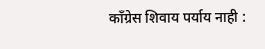काँग्रेस शिवाय पर्याय नाही :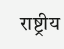राष्ट्रीय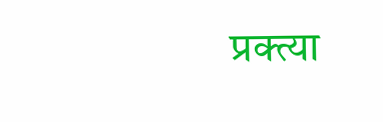प्रक्त्या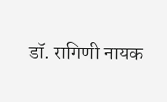डॉ. रागिणी नायक